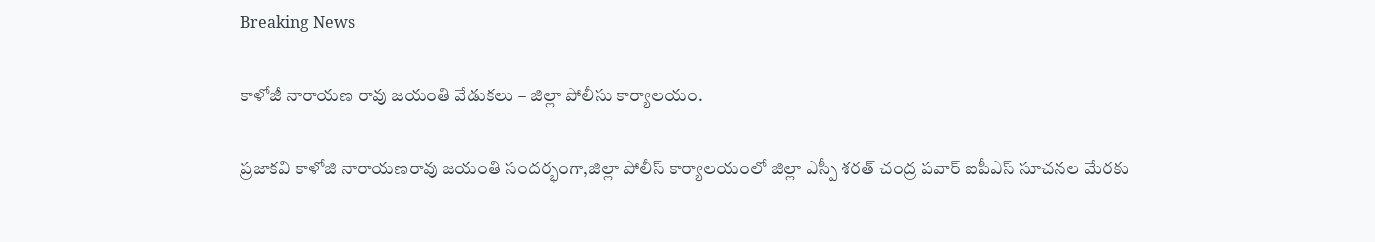Breaking News

కాళోజీ నారాయణ రావు జయంతి వేడుకలు – జిల్లా పోలీసు కార్యాలయం.

ప్రజాకవి కాళోజి నారాయణరావు జయంతి సందర్భంగా,జిల్లా పోలీస్ కార్యాలయంలో జిల్లా ఎస్పీ శరత్ చంద్ర పవార్ ఐపీఎస్ సూచనల మేరకు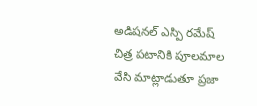అడిషనల్ ఎస్పి రమేష్ చిత్ర పటానికి పూలమాల వేసి మాట్లాడుతూ ప్రజా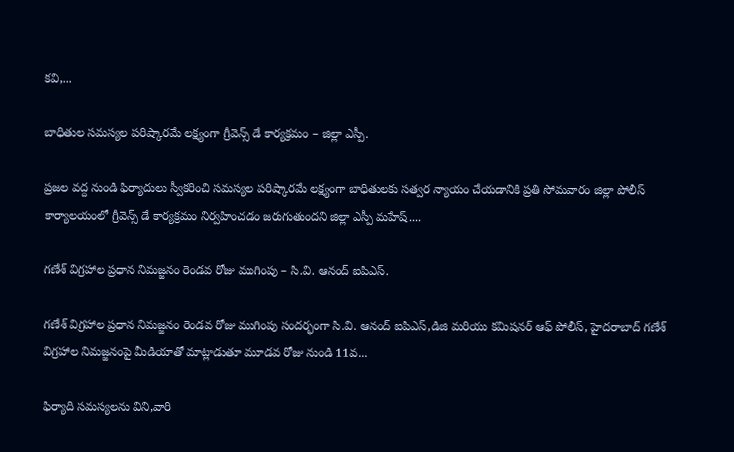కవి,...

బాధితుల సమస్యల పరిష్కారమే లక్ష్యంగా గ్రీవెన్స్ డే కార్యక్రమం – జిల్లా ఎస్పీ.

ప్రజల వద్ద నుండి ఫిర్యాదులు స్వీకరించి సమస్యల పరిష్కారమే లక్ష్యంగా బాధితులకు సత్వర న్యాయం చేయడానికి ప్రతి సోమవారం జిల్లా పోలీస్ కార్యాలయంలో గ్రీవెన్స్ డే కార్యక్రమం నిర్వహించడం జరుగుతుందని జిల్లా ఎస్పీ మహేష్....

గణేశ్ విగ్రహాల ప్రధాన నిమజ్జనం రెండవ రోజు ముగింపు – సి.వి. ఆనంద్ ఐపిఎస్.

గణేశ్ విగ్రహాల ప్రధాన నిమజ్జనం రెండవ రోజు ముగింపు సందర్భంగా సి.వి. ఆనంద్ ఐపిఎస్,డిజి మరియు కమిషనర్ ఆఫ్ పోలీస్, హైదరాబాద్ గణేశ్ విగ్రహాల నిమజ్జనంపై మీడియాతో మాట్లాడుతూ మూడవ రోజు నుండి 11వ...

ఫిర్యాది సమస్యలను విని,వారి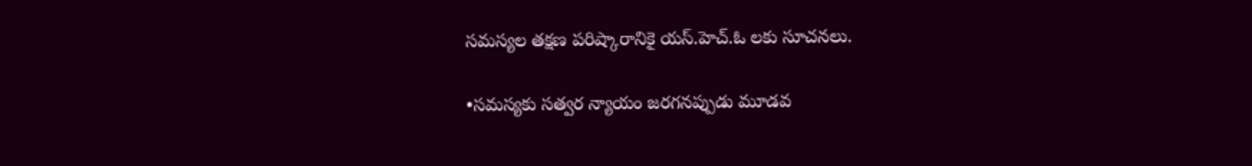సమస్యల తక్షణ పరిష్కారానికై యస్.హెచ్.ఓ లకు సూచనలు.

•సమస్యకు సత్వర న్యాయం జరగనప్పుడు మూడవ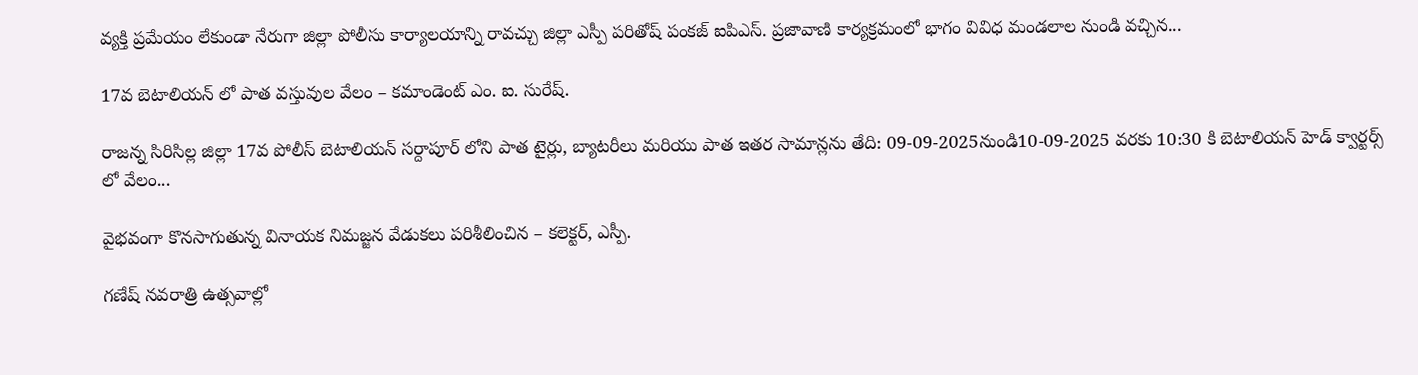వ్యక్తి ప్రమేయం లేకుండా నేరుగా జిల్లా పోలీసు కార్యాలయాన్ని రావచ్చు జిల్లా ఎస్పీ పరితోష్ పంకజ్ ఐపిఎస్. ప్రజావాణి కార్యక్రమంలో భాగం వివిధ మండలాల నుండి వచ్చిన...

17వ బెటాలియన్ లో పాత వస్తువుల వేలం – కమాండెంట్ ఎం. ఐ. సురేష్.

రాజన్న సిరిసిల్ల జిల్లా 17వ పోలీస్ బెటాలియన్ సర్దాపూర్ లోని పాత టైర్లు, బ్యాటరీలు మరియు పాత ఇతర సామాన్లను తేది: 09-09-2025నుండి10-09-2025 వరకు 10:30 కి బెటాలియన్ హెడ్ క్వార్టర్స్ లో వేలం...

వైభవంగా కొనసాగుతున్న వినాయక నిమజ్జన వేడుకలు పరిశీలించిన – కలెక్టర్, ఎస్పీ.

గణేష్ నవరాత్రి ఉత్సవాల్లో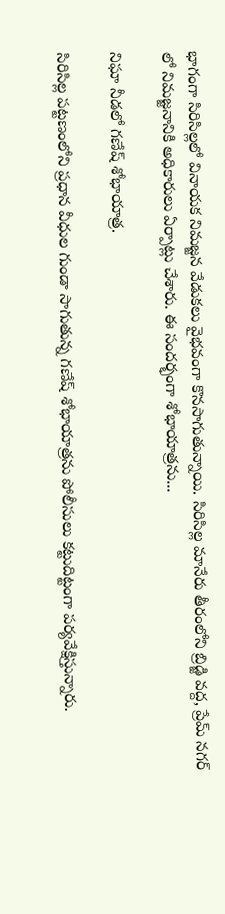భాగంగా సిరిసిల్లలో వినాయక నిమజ్జన వేడుకలు వైభవంగా కొనసాగుతున్నాయి. సిరిసిల్ల మానేరు తీరంలోని బ్రిడ్జి వద్ద, ప్రేమ్ నగర్ లో నిమజ్జనానికి అధికారులు ఏర్పాట్లు చేశారు. ఈ సందర్భంగా శోభాయాత్రను...

నిఘా నీడలో గణేష్ శోభాయాత్ర.

సిరిసిల్ల పట్టణంలోని ప్రధాన వీధుల గుండా సాగుతున్న గణేష్ శోభాయాత్రను పోలీసులు కట్టుదిట్టంగా పర్యవేక్షిస్తున్నారు.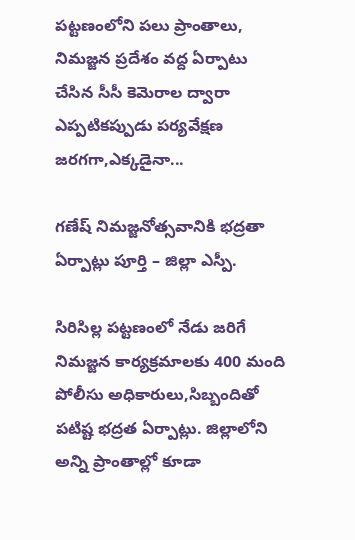పట్టణంలోని పలు ప్రాంతాలు, నిమజ్జన ప్రదేశం వద్ద ఏర్పాటు చేసిన సీసీ కెమెరాల ద్వారా ఎప్పటికప్పుడు పర్యవేక్షణ జరగగా,ఎక్కడైనా...

గణేష్ నిమజ్జనోత్సవానికి భద్రతా ఏర్పాట్లు పూర్తి – జిల్లా ఎస్పీ.

సిరిసిల్ల పట్టణంలో నేడు జరిగే నిమజ్జన కార్యక్రమాలకు 400 మంది పోలీసు అధికారులు,సిబ్బందితో పటిష్ట భద్రత ఏర్పాట్లు. జిల్లాలోని అన్ని ప్రాంతాల్లో కూడా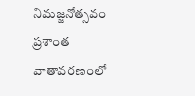నిమజ్జనోత్సవం ప్రశాంత వాతావరణంలో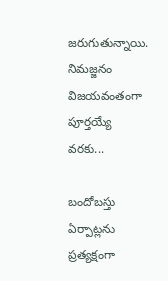జరుగుతున్నాయి. నిమజ్జనం విజయవంతంగా పూర్తయ్యే వరకు...

బందోబస్తు ఏర్పాట్లను ప్రత్యక్షంగా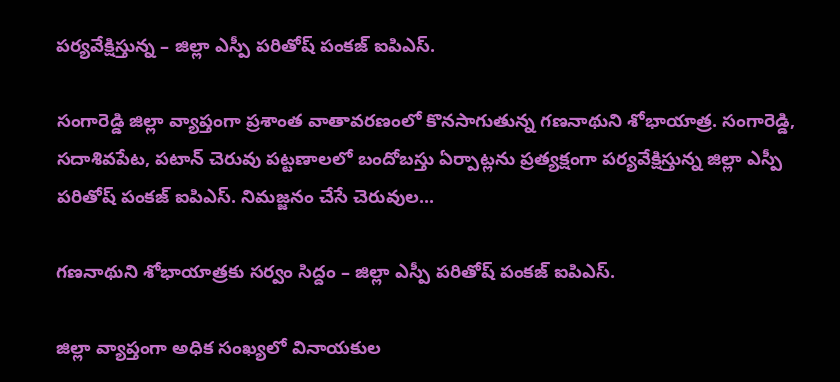పర్యవేక్షిస్తున్న – జిల్లా ఎస్పీ పరితోష్ పంకజ్ ఐపిఎస్.

సంగారెడ్డి జిల్లా వ్యాప్తంగా ప్రశాంత వాతావరణంలో కొనసాగుతున్న గణనాథుని శోభాయాత్ర. సంగారెడ్డి, సదాశివపేట, పటాన్ చెరువు పట్టణాలలో బందోబస్తు ఏర్పాట్లను ప్రత్యక్షంగా పర్యవేక్షిస్తున్న జిల్లా ఎస్పీ పరితోష్ పంకజ్ ఐపిఎస్. నిమజ్జనం చేసే చెరువుల...

గణనాథుని శోభాయాత్రకు సర్వం సిద్దం – జిల్లా ఎస్పీ పరితోష్ పంకజ్ ఐపిఎస్.

జిల్లా వ్యాప్తంగా అధిక సంఖ్యలో వినాయకుల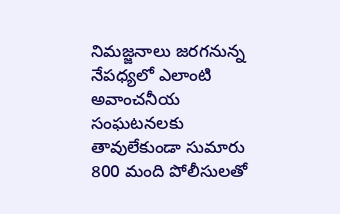నిమజ్జనాలు జరగనున్న నేపధ్యలో ఎలాంటి అవాంచనీయ సంఘటనలకు తావులేకుండా సుమారు 800 మంది పోలీసులతో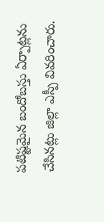పటిష్టమైన బందోబస్తు ఏర్పాట్లను చేసినట్లు జిల్లా ఎస్పీ వివరించారు.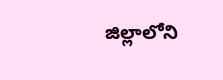జిల్లాలోని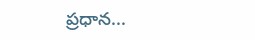ప్రధాన...